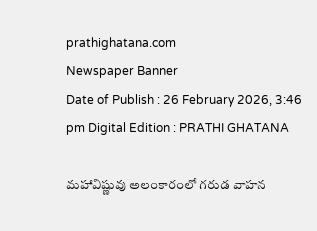prathighatana.com
Newspaper Banner
Date of Publish : 26 February 2026, 3:46 pm Digital Edition : PRATHI GHATANA

మహావిష్ణువు అలంకారంలో గరుడ వాహన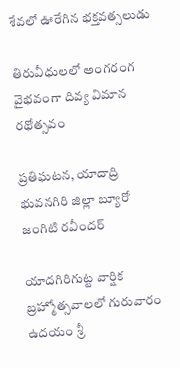శేవలో ఊరేగిన భక్తవత్సలుడు

తిరువీధులలో అంగరంగ వైభవంగా దివ్య విమాన రథోత్సవం

ప్రతిఘటన, యాదాద్రి భువనగిరి జిల్లా బ్యూరో జంగిటి రవీందర్

యాదగిరిగుట్ట వార్షిక బ్రహ్మోత్సవాలలో గురువారం ఉదయం శ్రీ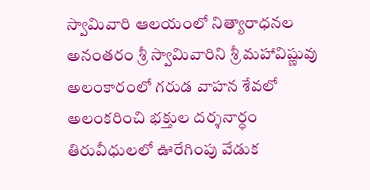స్వామివారి ఆలయంలో నిత్యారాధనల అనంతరం శ్రీ స్వామివారిని శ్రీ మహావిష్ణువు అలంకారంలో గరుడ వాహన శేవలో అలంకరించి భక్తుల దర్శనార్ధం తిరువీధులలో ఊరేగింపు వేడుక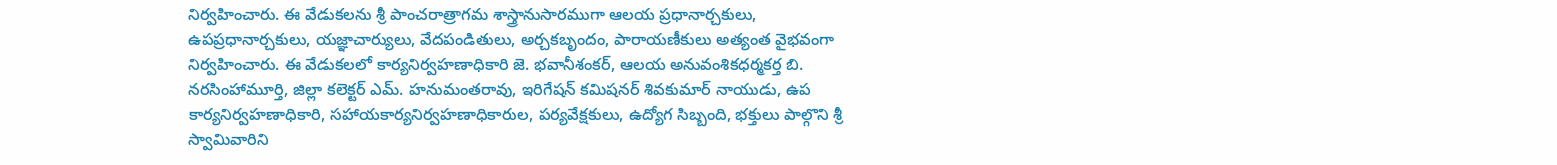నిర్వహించారు. ఈ వేడుకలను శ్రీ పాంచరాత్రాగమ శాస్త్రానుసారముగా ఆలయ ప్రధానార్చకులు, ఉపప్రధానార్చకులు, యజ్ఞాచార్యులు, వేదపండితులు, అర్చకబృందం, పారాయణీకులు అత్యంత వైభవంగా నిర్వహించారు. ఈ వేడుకలలో కార్యనిర్వహణాధికారి జె. భవానీశంకర్, ఆలయ అనువంశికధర్మకర్త బి. నరసింహామూర్తి, జిల్లా కలెక్టర్ ఎమ్. హనుమంతరావు, ఇరిగేషన్ కమిషనర్ శివకుమార్ నాయుడు, ఉప కార్యనిర్వహణాధికారి, సహాయకార్యనిర్వహణాధికారుల, పర్యవేక్షకులు, ఉద్యోగ సిబ్బంది, భక్తులు పాల్గొని శ్రీ స్వామివారిని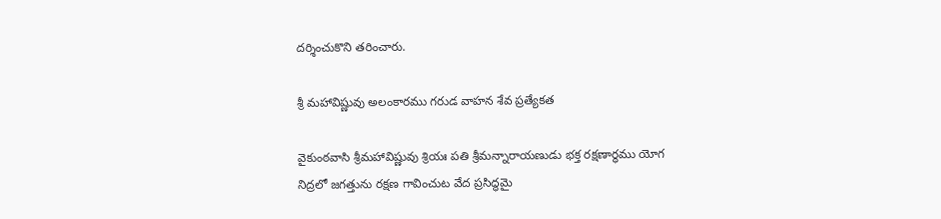దర్శించుకొని తరించారు.

శ్రీ మహావిష్ణువు అలంకారము గరుడ వాహన శేవ ప్రత్యేకత

వైకుంఠవాసి శ్రీమహావిష్ణువు శ్రియః పతి శ్రీమన్నారాయణుడు భక్త రక్షణార్ధము యోగ నిద్రలో జగత్తును రక్షణ గావించుట వేద ప్రసిద్ధమై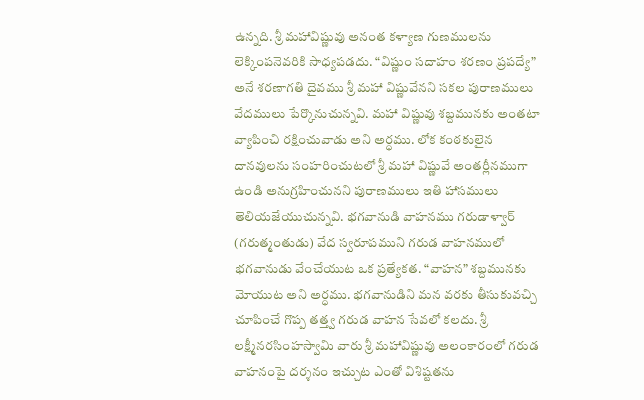ఉన్నది. శ్రీ మహావిష్ణువు అనంత కళ్యాణ గుణములను లెక్కింపనెవరికి సాధ్యపడదు. “విష్ణుం సదాహం శరణం ప్రపద్యే” అనే శరణాగతి దైవము శ్రీ మహా విష్ణువేనని సకల పురాణములు వేదములు పేర్కొనుచున్నవి. మహా విష్ణువు శబ్దమునకు అంతటా వ్యాపించి రక్షించువాడు అని అర్ధము. లోక కంఠకులైన దానవులను సంహరించుటలో శ్రీ మహా విష్ణువే అంతర్లీనముగా ఉండి అనుగ్రహించునని పురాణములు ఇతి హాసములు తెలియజేయుచున్నవి. భగవానుడి వాహనము గరుడాళ్వార్ (గరుత్మంతుడు) వేద స్వరూపముని గరుడ వాహనములో భగవానుడు వేంచేయుట ఒక ప్రత్యేకత. “వాహన” శబ్దమునకు మోయుట అని అర్ధము. భగవానుడిని మన వరకు తీసుకువచ్చి చూపించే గొప్ప తత్త్వ గరుడ వాహన సేవలో కలదు. శ్రీ లక్ష్మీనరసింహస్వామి వారు శ్రీ మహావిష్ణువు అలంకారంలో గరుడ వాహనంపై దర్శనం ఇచ్చుట ఎంతో విశిష్టతను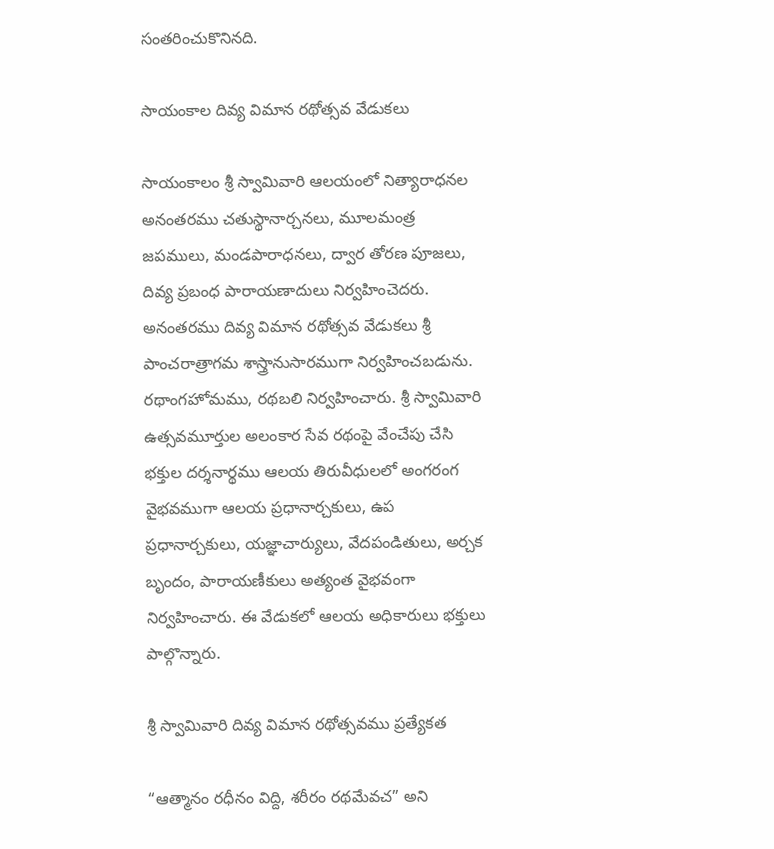సంతరించుకొనినది.

సాయంకాల దివ్య విమాన రథోత్సవ వేడుకలు

సాయంకాలం శ్రీ స్వామివారి ఆలయంలో నిత్యారాధనల అనంతరము చతుస్థానార్చనలు, మూలమంత్ర జపములు, మండపారాధనలు, ద్వార తోరణ పూజలు, దివ్య ప్రబంధ పారాయణాదులు నిర్వహించెదరు. అనంతరము దివ్య విమాన రథోత్సవ వేడుకలు శ్రీ పాంచరాత్రాగమ శాస్త్రానుసారముగా నిర్వహించబడును. రథాంగహోమము, రథబలి నిర్వహించారు. శ్రీ స్వామివారి ఉత్సవమూర్తుల అలంకార సేవ రథంపై వేంచేపు చేసి భక్తుల దర్శనార్థము ఆలయ తిరువీధులలో అంగరంగ వైభవముగా ఆలయ ప్రధానార్చకులు, ఉప ప్రధానార్చకులు, యజ్ఞాచార్యులు, వేదపండితులు, అర్చక బృందం, పారాయణీకులు అత్యంత వైభవంగా నిర్వహించారు. ఈ వేడుకలో ఆలయ అధికారులు భక్తులు పాల్గొన్నారు.

శ్రీ స్వామివారి దివ్య విమాన రథోత్సవము ప్రత్యేకత

“ఆత్మానం రధీనం విద్ది, శరీరం రథమేవచ” అని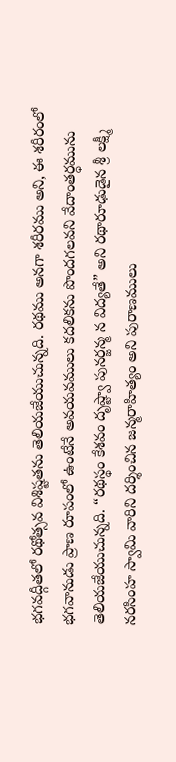భగవద్గీతలో రథోత్సవ విశిష్టతను తెలియజేయుచున్నది. రథము అనగా శరీరము అని, ఈ శరీరంలో భగవానుడు ప్రాణ రూపంలో ఉంటేనే అవయవములు కదలికను పొందగలవని వేదాంతర్ధమును తెలియజేయుచున్నది. “రథస్థం కేశవం దృష్ట్వా పునర్జన్మ న విద్యతే” అని రథారూఢుడైన శ్రీ లక్ష్మీ నరసింహ స్వామి వారిని దర్శించిన జన్మరాహిత్యం అని పురాణములు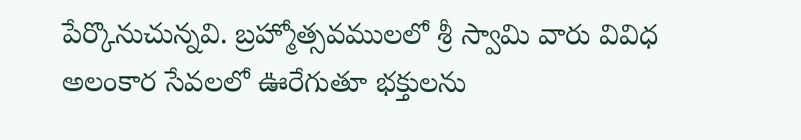పేర్కొనుచున్నవి. బ్రహ్మోత్సవములలో శ్రీ స్వామి వారు వివిధ అలంకార సేవలలో ఊరేగుతూ భక్తులను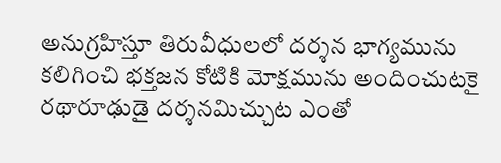అనుగ్రహిస్తూ తిరువీధులలో దర్శన భాగ్యమును కలిగించి భక్తజన కోటికి మోక్షమును అందించుటకై రథారూఢుడై దర్శనమిచ్చుట ఎంతో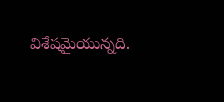విశేషమైయున్నది.